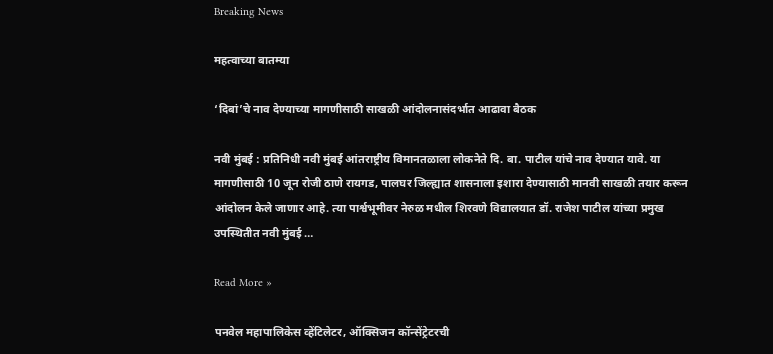Breaking News

महत्वाच्या बातम्या

‘दिबां’चे नाव देण्याच्या मागणीसाठी साखळी आंदोलनासंदर्भात आढावा बैठक

नवी मुंबई : प्रतिनिधी नवी मुंबई आंतराष्ट्रीय विमानतळाला लोकनेते दि. बा. पाटील यांचे नाव देण्यात यावे. या मागणीसाठी 10 जून रोजी ठाणे रायगड, पालघर जिल्ह्यात शासनाला इशारा देण्यासाठी मानवी साखळी तयार करून आंदोलन केले जाणार आहे. त्या पार्श्वभूमीवर नेरुळ मधील शिरवणे विद्यालयात डॉ. राजेश पाटील यांच्या प्रमुख उपस्थितीत नवी मुंबई …

Read More »

पनवेल महापालिकेस व्हेंटिलेटर, ऑक्सिजन कॉन्सेंट्रेटरची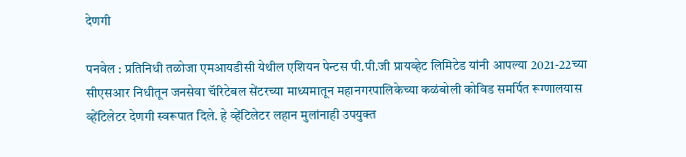देणगी

पनवेल : प्रतिनिधी तळोजा एमआयडीसी येथील एशियन पेन्टस पी.पी.जी प्रायव्हेट लिमिटेड यांनी आपल्या 2021-22च्या सीएसआर निधीतून जनसेवा चॅरिटेबल सेंटरच्या माध्यमातून महानगरपालिकेच्या कळंबोली कोविड समर्पित रूग्णालयास व्हेंटिलेटर देणगी स्वरूपात दिले. हे व्हेंटिलेटर लहान मुलांनाही उपयुक्त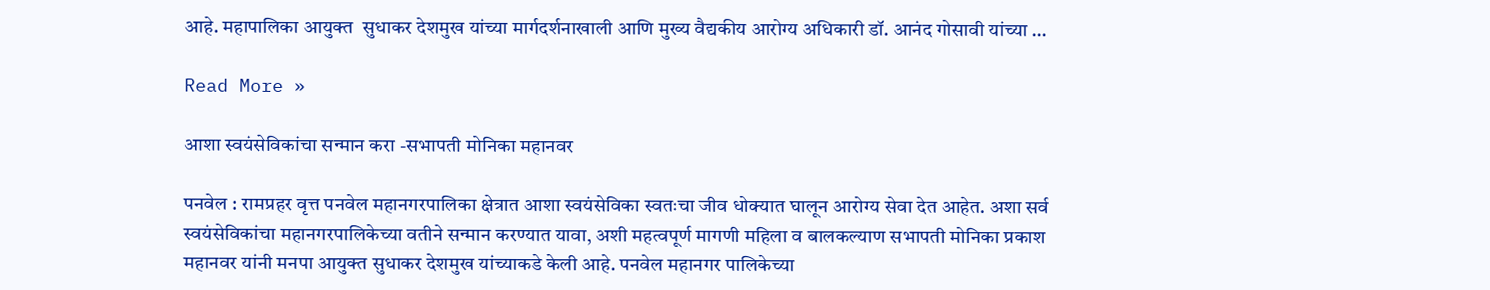आहे. महापालिका आयुक्त  सुधाकर देशमुख यांच्या मार्गदर्शनाखाली आणि मुख्य वैद्यकीय आरोग्य अधिकारी डॉ. आनंद गोसावी यांच्या …

Read More »

आशा स्वयंसेविकांचा सन्मान करा -सभापती मोनिका महानवर

पनवेल : रामप्रहर वृत्त पनवेल महानगरपालिका क्षेत्रात आशा स्वयंसेविका स्वतःचा जीव धोक्यात घालून आरोग्य सेवा देत आहेत. अशा सर्व स्वयंसेविकांचा महानगरपालिकेच्या वतीने सन्मान करण्यात यावा, अशी महत्वपूर्ण मागणी महिला व बालकल्याण सभापती मोनिका प्रकाश महानवर यांनी मनपा आयुक्त सुधाकर देशमुख यांच्याकडे केली आहे. पनवेल महानगर पालिकेच्या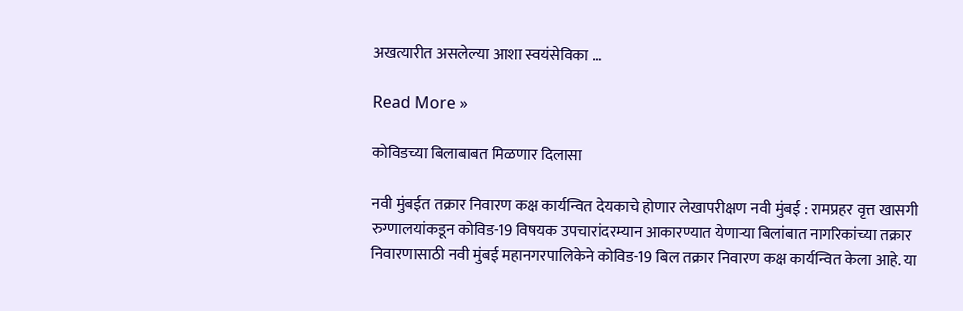अखत्यारीत असलेल्या आशा स्वयंसेविका …

Read More »

कोविडच्या बिलाबाबत मिळणार दिलासा

नवी मुंबईत तक्रार निवारण कक्ष कार्यन्वित देयकाचे होणार लेखापरीक्षण नवी मुंबई : रामप्रहर वृत्त खासगी रुग्णालयांकडून कोविड-19 विषयक उपचारांदरम्यान आकारण्यात येणार्‍या बिलांबात नागरिकांच्या तक्रार निवारणासाठी नवी मुंबई महानगरपालिकेने कोविड-19 बिल तक्रार निवारण कक्ष कार्यन्वित केला आहे. या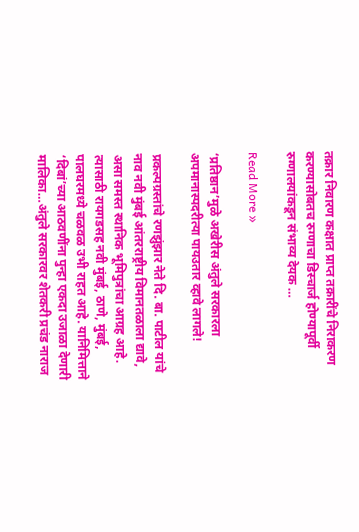तक्रार निवारण कक्षात प्राप्त तक्रारींचे निराकरण करण्यासोबतच रुग्णाचा डिस्चार्ज होण्यापूर्वी रुग्णालयांकडून संभाव्य देयक …

Read More »

‘प्रतिष्ठान’मुळे अखेरीस अंतुले सरकारला अपमानास्पदरीत्या पायउतार व्हावे लागले!

प्रकल्पग्रस्तांचे रणझुंझार नेते दि. बा. पाटील यांचे नाव नवी मुंबई आंतरराष्ट्रीय विमानतळाला द्यावे, असा समस्त स्थानिक भूमिपुत्रांचा आग्रह आहे. त्यासाठी रायगडसह नवी मुंबई, ठाणे, मुंबई, पालघरमध्ये चळवळ उभी राहत आहे. यानिमित्ताने ‘दिबां’च्या आठवणींना पुन्हा एकदा उजाळा देणारी मालिका…अंतुले सरकारवर शेतकरी प्रचंड नाराज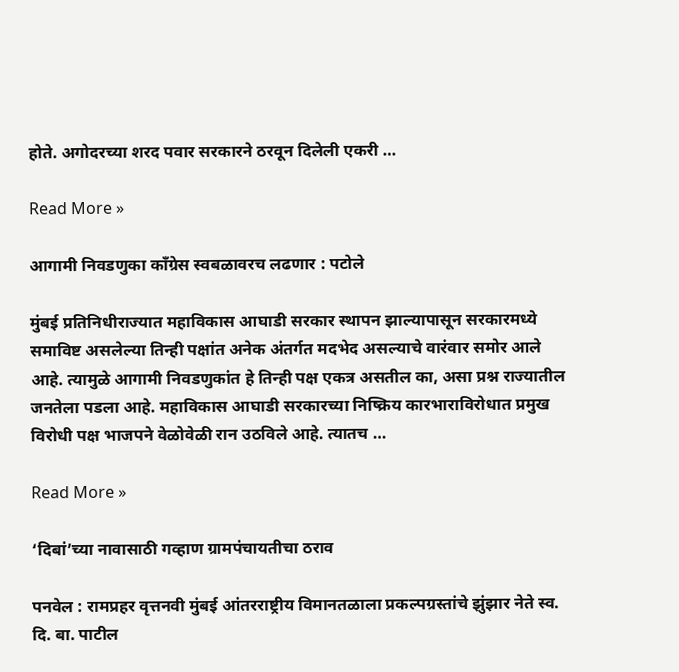होते. अगोदरच्या शरद पवार सरकारने ठरवून दिलेली एकरी …

Read More »

आगामी निवडणुका काँग्रेस स्वबळावरच लढणार : पटोले

मुंबई प्रतिनिधीराज्यात महाविकास आघाडी सरकार स्थापन झाल्यापासून सरकारमध्ये समाविष्ट असलेल्या तिन्ही पक्षांत अनेक अंतर्गत मदभेद असल्याचे वारंवार समोर आले आहे. त्यामुळे आगामी निवडणुकांत हे तिन्ही पक्ष एकत्र असतील का, असा प्रश्न राज्यातील जनतेला पडला आहे. महाविकास आघाडी सरकारच्या निष्क्रिय कारभाराविरोधात प्रमुख विरोधी पक्ष भाजपने वेळोवेळी रान उठविले आहे. त्यातच …

Read More »

‘दिबां’च्या नावासाठी गव्हाण ग्रामपंचायतीचा ठराव

पनवेल : रामप्रहर वृत्तनवी मुंबई आंतरराष्ट्रीय विमानतळाला प्रकल्पग्रस्तांचे झुंझार नेते स्व. दि. बा. पाटील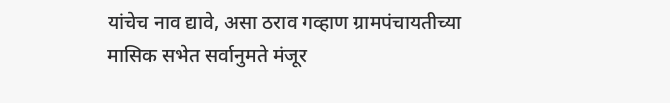यांचेच नाव द्यावे, असा ठराव गव्हाण ग्रामपंचायतीच्या मासिक सभेत सर्वानुमते मंजूर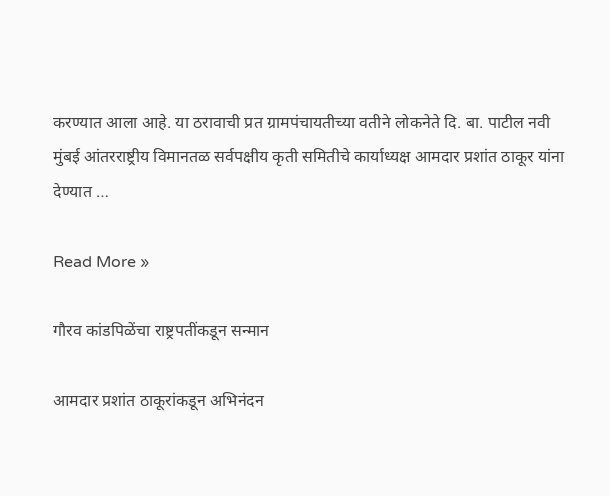करण्यात आला आहे. या ठरावाची प्रत ग्रामपंचायतीच्या वतीने लोकनेते दि. बा. पाटील नवी मुंबई आंतरराष्ट्रीय विमानतळ सर्वपक्षीय कृती समितीचे कार्याध्यक्ष आमदार प्रशांत ठाकूर यांना देण्यात …

Read More »

गौरव कांडपिळेंचा राष्ट्रपतींकडून सन्मान

आमदार प्रशांत ठाकूरांकडून अभिनंदन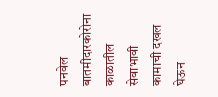पनवेल बातमीदारकोरोना काळातील सेवाभावी कामाची दखल घेऊन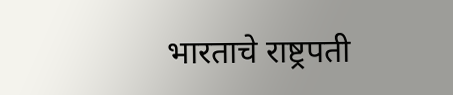भारताचे राष्ट्रपती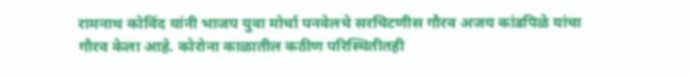रामनाथ कोविंद यांनी भाजप युवा मोर्चा पनवेलचे सरचिटणीस गौरव अजय कांडपिळे यांचा गौरव केला आहे. कोरोना काळातील कठीण परिस्थितीतही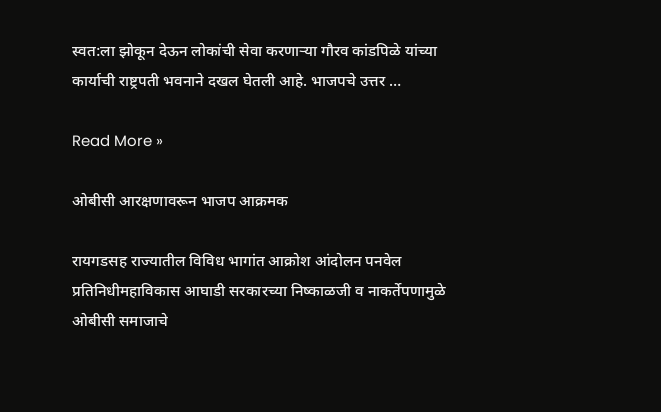स्वत:ला झोकून देऊन लोकांची सेवा करणार्‍या गौरव कांडपिळे यांच्या कार्याची राष्ट्रपती भवनाने दखल घेतली आहे. भाजपचे उत्तर …

Read More »

ओबीसी आरक्षणावरून भाजप आक्रमक

रायगडसह राज्यातील विविध भागांत आक्रोश आंदोलन पनवेल प्रतिनिधीमहाविकास आघाडी सरकारच्या निष्काळजी व नाकर्तेपणामुळे ओबीसी समाजाचे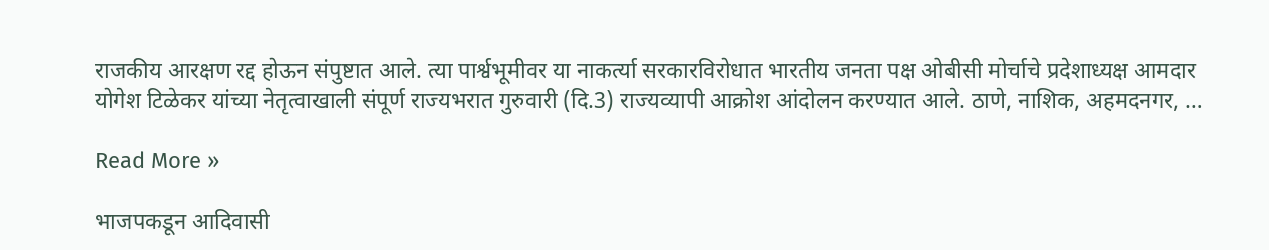राजकीय आरक्षण रद्द होऊन संपुष्टात आले. त्या पार्श्वभूमीवर या नाकर्त्या सरकारविरोधात भारतीय जनता पक्ष ओबीसी मोर्चाचे प्रदेशाध्यक्ष आमदार योगेश टिळेकर यांच्या नेतृत्वाखाली संपूर्ण राज्यभरात गुरुवारी (दि.3) राज्यव्यापी आक्रोश आंदोलन करण्यात आले. ठाणे, नाशिक, अहमदनगर, …

Read More »

भाजपकडून आदिवासी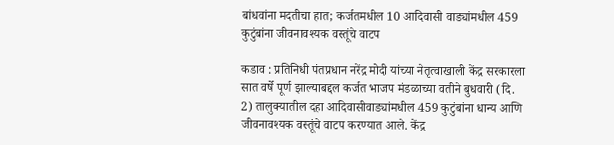बांधवांना मदतीचा हात; कर्जतमधील 10 आदिवासी वाड्यांमधील 459 कुटुंबांना जीवनावश्यक वस्तूंचे वाटप

कडाव : प्रतिनिधी पंतप्रधान नरेंद्र मोदी यांच्या नेतृत्वाखाली केंद्र सरकारला सात वर्षे पूर्ण झाल्याबद्दल कर्जत भाजप मंडळाच्या वतीने बुधवारी (दि. 2) तालुक्यातील दहा आदिवासीवाड्यांमधील 459 कुटुंबांना धान्य आणि जीवनावश्यक वस्तूंचे वाटप करण्यात आले. केंद्र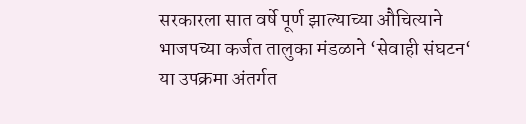सरकारला सात वर्षे पूर्ण झाल्याच्या औचित्याने  भाजपच्या कर्जत तालुका मंडळाने ‘सेवाही संघटन‘ या उपक्रमा अंतर्गत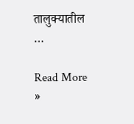तालुक्यातील …

Read More »